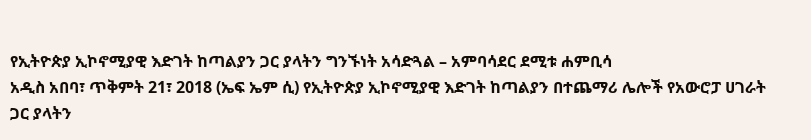የኢትዮጵያ ኢኮኖሚያዊ እድገት ከጣልያን ጋር ያላትን ግንኙነት አሳድጓል – አምባሳደር ደሚቱ ሐምቢሳ
አዲስ አበባ፣ ጥቅምት 21፣ 2018 (ኤፍ ኤም ሲ) የኢትዮጵያ ኢኮኖሚያዊ እድገት ከጣልያን በተጨማሪ ሌሎች የአውሮፓ ሀገራት ጋር ያላትን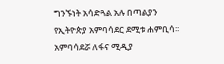ግንኙነት አሳድጓል አሉ በጣልያን የኢትዮጵያ አምባሳደር ደሚቱ ሐምቢሳ፡፡
አምባሳደሯ ለፋና ሚዲያ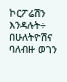ኮርፖሬሽን እንዳሉት÷ በሁለትዮሽና ባለብዙ ወገን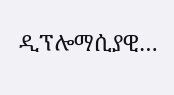ዲፕሎማሲያዊ…